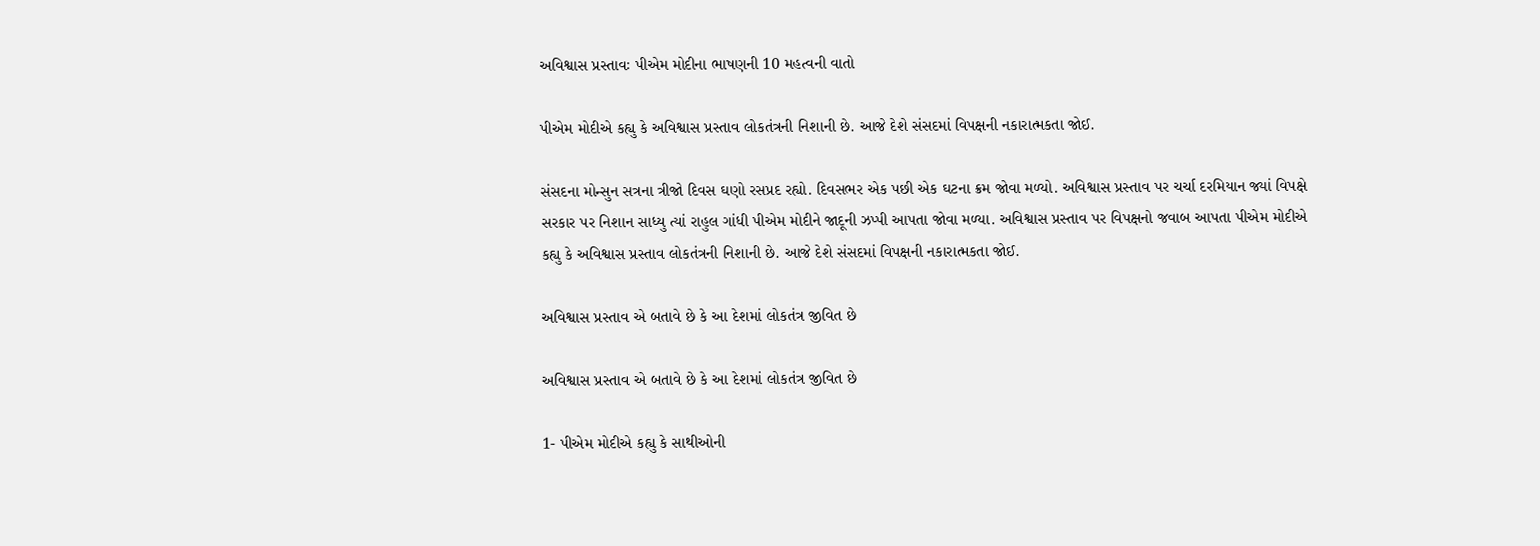અવિશ્વાસ પ્રસ્તાવઃ પીએમ મોદીના ભાષણની 10 મહત્વની વાતો

પીએમ મોદીએ કહ્યુ કે અવિશ્વાસ પ્રસ્તાવ લોકતંત્રની નિશાની છે. આજે દેશે સંસદમાં વિપક્ષની નકારાત્મકતા જોઈ.

સંસદના મોન્સુન સત્રના ત્રીજો દિવસ ઘણો રસપ્રદ રહ્યો. દિવસભર એક પછી એક ઘટના ક્રમ જોવા મળ્યો. અવિશ્વાસ પ્રસ્તાવ પર ચર્ચા દરમિયાન જ્યાં વિપક્ષે સરકાર પર નિશાન સાધ્યુ ત્યાં રાહુલ ગાંધી પીએમ મોદીને જાદૂની ઝપ્પી આપતા જોવા મળ્યા. અવિશ્વાસ પ્રસ્તાવ પર વિપક્ષનો જવાબ આપતા પીએમ મોદીએ કહ્યુ કે અવિશ્વાસ પ્રસ્તાવ લોકતંત્રની નિશાની છે. આજે દેશે સંસદમાં વિપક્ષની નકારાત્મકતા જોઈ.

અવિશ્વાસ પ્રસ્તાવ એ બતાવે છે કે આ દેશમાં લોકતંત્ર જીવિત છે

અવિશ્વાસ પ્રસ્તાવ એ બતાવે છે કે આ દેશમાં લોકતંત્ર જીવિત છે

1- પીએમ મોદીએ કહ્યુ કે સાથીઓની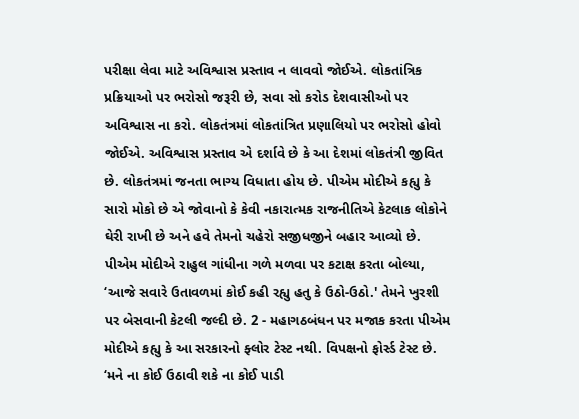પરીક્ષા લેવા માટે અવિશ્વાસ પ્રસ્તાવ ન લાવવો જોઈએ. લોકતાંત્રિક પ્રક્રિયાઓ પર ભરોસો જરૂરી છે, સવા સો કરોડ દેશવાસીઓ પર અવિશ્વાસ ના કરો. લોકતંત્રમાં લોકતાંત્રિત પ્રણાલિયો પર ભરોસો હોવો જોઈએ. અવિશ્વાસ પ્રસ્તાવ એ દર્શાવે છે કે આ દેશમાં લોકતંત્રી જીવિત છે. લોકતંત્રમાં જનતા ભાગ્ય વિધાતા હોય છે. પીએમ મોદીએ કહ્યુ કે સારો મોકો છે એ જોવાનો કે કેવી નકારાત્મક રાજનીતિએ કેટલાક લોકોને ઘેરી રાખી છે અને હવે તેમનો ચહેરો સજીધજીને બહાર આવ્યો છે.
પીએમ મોદીએ રાહુલ ગાંધીના ગળે મળવા પર કટાક્ષ કરતા બોલ્યા, ‘આજે સવારે ઉતાવળમાં કોઈ કહી રહ્યુ હતુ કે ઉઠો-ઉઠો.' તેમને ખુરશી પર બેસવાની કેટલી જલ્દી છે. 2 - મહાગઠબંધન પર મજાક કરતા પીએમ મોદીએ કહ્યુ કે આ સરકારનો ફ્લોર ટેસ્ટ નથી. વિપક્ષનો ફોર્સ્ડ ટેસ્ટ છે. ‘મને ના કોઈ ઉઠાવી શકે ના કોઈ પાડી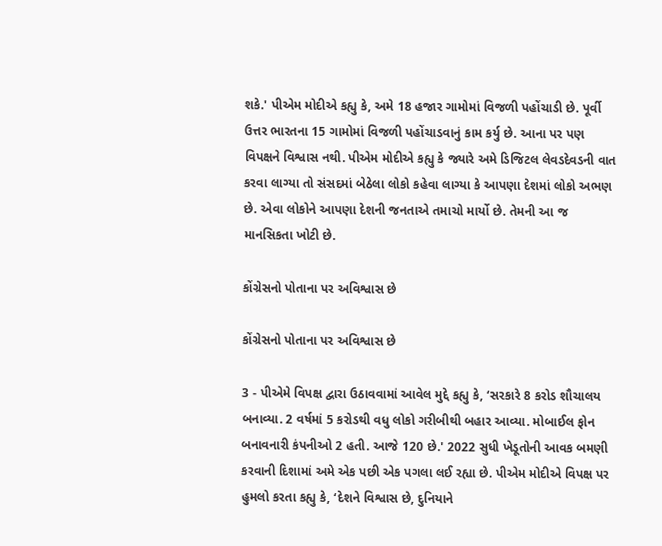શકે.' પીએમ મોદીએ કહ્યુ કે, અમે 18 હજાર ગામોમાં વિજળી પહોંચાડી છે. પૂર્વી ઉત્તર ભારતના 15 ગામોમાં વિજળી પહોંચાડવાનું કામ કર્યુ છે. આના પર પણ વિપક્ષને વિશ્વાસ નથી. પીએમ મોદીએ કહ્યુ કે જ્યારે અમે ડિજિટલ લેવડદેવડની વાત કરવા લાગ્યા તો સંસદમાં બેઠેલા લોકો કહેવા લાગ્યા કે આપણા દેશમાં લોકો અભણ છે. એવા લોકોને આપણા દેશની જનતાએ તમાચો માર્યો છે. તેમની આ જ માનસિકતા ખોટી છે.

કોંગ્રેસનો પોતાના પર અવિશ્વાસ છે

કોંગ્રેસનો પોતાના પર અવિશ્વાસ છે

3 - પીએમે વિપક્ષ દ્વારા ઉઠાવવામાં આવેલ મુદ્દે કહ્યુ કે, ‘સરકારે 8 કરોડ શૌચાલય બનાવ્યા. 2 વર્ષમાં 5 કરોડથી વધુ લોકો ગરીબીથી બહાર આવ્યા. મોબાઈલ ફોન બનાવનારી કંપનીઓ 2 હતી. આજે 120 છે.' 2022 સુધી ખેડૂતોની આવક બમણી કરવાની દિશામાં અમે એક પછી એક પગલા લઈ રહ્યા છે. પીએમ મોદીએ વિપક્ષ પર હુમલો કરતા કહ્યુ કે, ‘દેશને વિશ્વાસ છે, દુનિયાને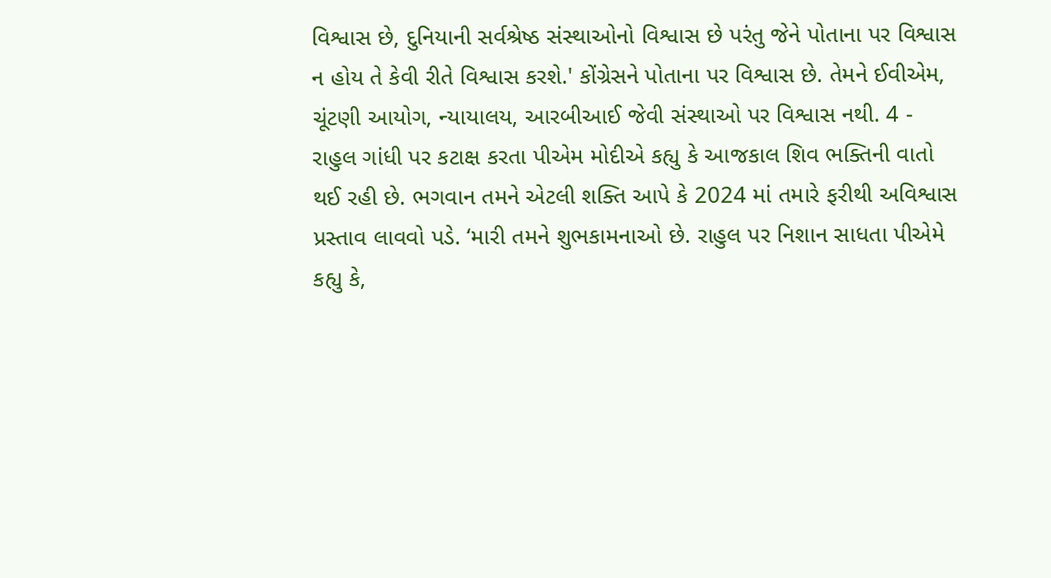વિશ્વાસ છે, દુનિયાની સર્વશ્રેષ્ઠ સંસ્થાઓનો વિશ્વાસ છે પરંતુ જેને પોતાના પર વિશ્વાસ ન હોય તે કેવી રીતે વિશ્વાસ કરશે.' કોંગ્રેસને પોતાના પર વિશ્વાસ છે. તેમને ઈવીએમ, ચૂંટણી આયોગ, ન્યાયાલય, આરબીઆઈ જેવી સંસ્થાઓ પર વિશ્વાસ નથી. 4 - રાહુલ ગાંધી પર કટાક્ષ કરતા પીએમ મોદીએ કહ્યુ કે આજકાલ શિવ ભક્તિની વાતો થઈ રહી છે. ભગવાન તમને એટલી શક્તિ આપે કે 2024 માં તમારે ફરીથી અવિશ્વાસ પ્રસ્તાવ લાવવો પડે. ‘મારી તમને શુભકામનાઓ છે. રાહુલ પર નિશાન સાધતા પીએમે કહ્યુ કે,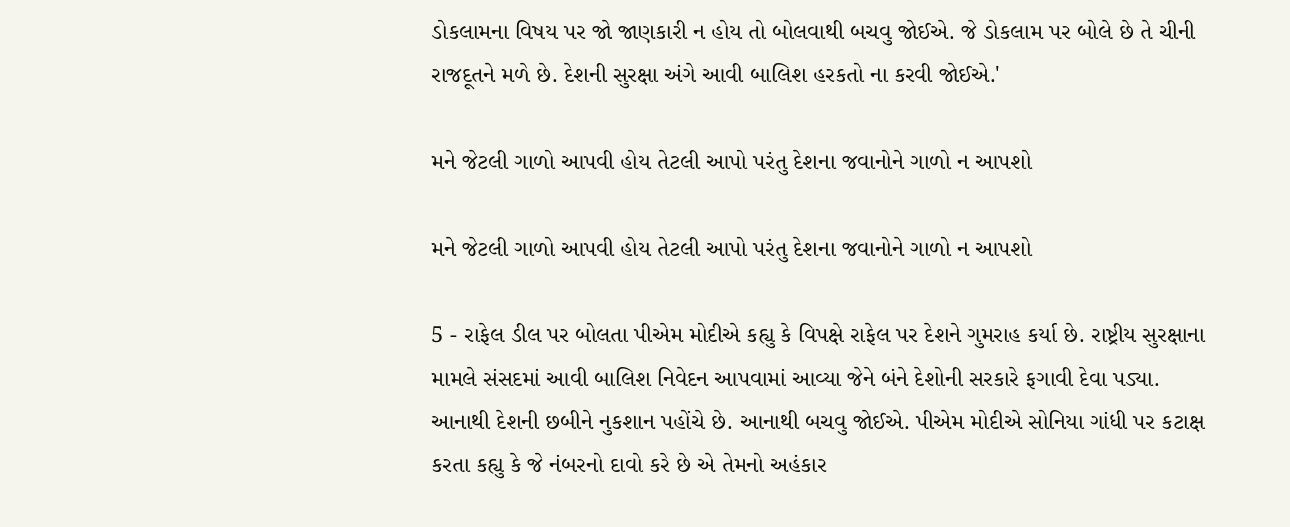ડોકલામના વિષય પર જો જાણકારી ન હોય તો બોલવાથી બચવુ જોઈએ. જે ડોકલામ પર બોલે છે તે ચીની રાજદૂતને મળે છે. દેશની સુરક્ષા અંગે આવી બાલિશ હરકતો ના કરવી જોઈએ.'

મને જેટલી ગાળો આપવી હોય તેટલી આપો પરંતુ દેશના જવાનોને ગાળો ન આપશો

મને જેટલી ગાળો આપવી હોય તેટલી આપો પરંતુ દેશના જવાનોને ગાળો ન આપશો

5 - રાફેલ ડીલ પર બોલતા પીએમ મોદીએ કહ્યુ કે વિપક્ષે રાફેલ પર દેશને ગુમરાહ કર્યા છે. રાષ્ટ્રીય સુરક્ષાના મામલે સંસદમાં આવી બાલિશ નિવેદન આપવામાં આવ્યા જેને બંને દેશોની સરકારે ફગાવી દેવા પડ્યા. આનાથી દેશની છબીને નુકશાન પહોંચે છે. આનાથી બચવુ જોઈએ. પીએમ મોદીએ સોનિયા ગાંધી પર કટાક્ષ કરતા કહ્યુ કે જે નંબરનો દાવો કરે છે એ તેમનો અહંકાર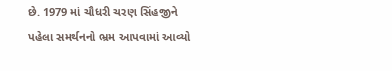છે. 1979 માં ચૌધરી ચરણ સિંહજીને પહેલા સમર્થનનો ભ્રમ આપવામાં આવ્યો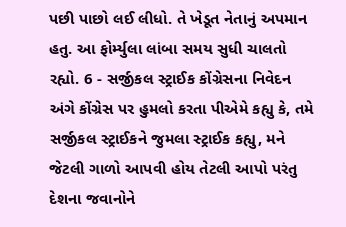પછી પાછો લઈ લીધો. તે ખેડૂત નેતાનું અપમાન હતુ. આ ફોર્મ્યુલા લાંબા સમય સુધી ચાલતો રહ્યો. 6 - સર્જીકલ સ્ટ્રાઈક કોંગ્રેસના નિવેદન અંગે કોંગ્રેસ પર હુમલો કરતા પીએમે કહ્યુ કે, તમે સર્જીકલ સ્ટ્રાઈકને જુમલા સ્ટ્રાઈક કહ્યુ, મને જેટલી ગાળો આપવી હોય તેટલી આપો પરંતુ દેશના જવાનોને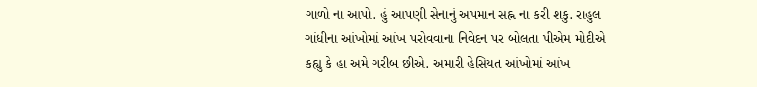ગાળો ના આપો. હું આપણી સેનાનું અપમાન સહ્ન ના કરી શકુ. રાહુલ ગાંધીના આંખોમાં આંખ પરોવવાના નિવેદન પર બોલતા પીએમ મોદીએ કહ્યુ કે હા અમે ગરીબ છીએ. અમારી હેસિયત આંખોમાં આંખ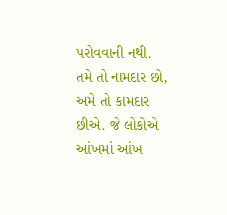પરોવવાની નથી. તમે તો નામદાર છો, અમે તો કામદાર છીએ. જે લોકોએ આંખમાં આંખ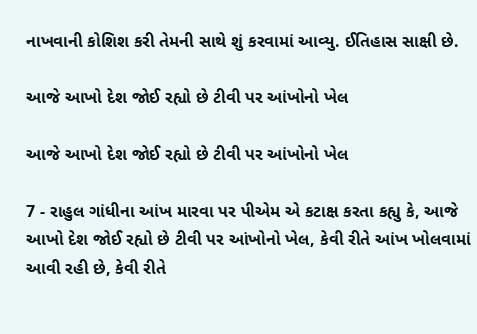નાખવાની કોશિશ કરી તેમની સાથે શું કરવામાં આવ્યુ. ઈતિહાસ સાક્ષી છે.

આજે આખો દેશ જોઈ રહ્યો છે ટીવી પર આંખોનો ખેલ

આજે આખો દેશ જોઈ રહ્યો છે ટીવી પર આંખોનો ખેલ

7 - રાહુલ ગાંધીના આંખ મારવા પર પીએમ એ કટાક્ષ કરતા કહ્યુ કે, આજે આખો દેશ જોઈ રહ્યો છે ટીવી પર આંખોનો ખેલ, કેવી રીતે આંખ ખોલવામાં આવી રહી છે, કેવી રીતે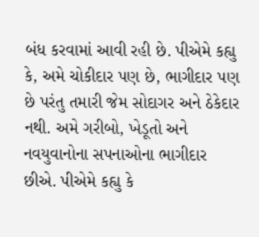બંધ કરવામાં આવી રહી છે. પીએમે કહ્યુ કે, અમે ચોકીદાર પણ છે, ભાગીદાર પણ છે પરંતુ તમારી જેમ સોદાગર અને ઠેકેદાર નથી. અમે ગરીબો, ખેડૂતો અને નવયુવાનોના સપનાઓના ભાગીદાર છીએ. પીએમે કહ્યુ કે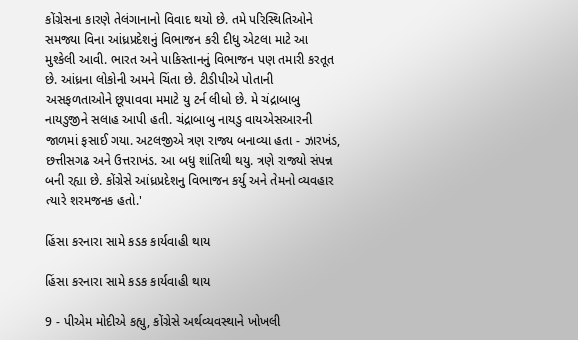કોંગ્રેસના કારણે તેલંગાનાનો વિવાદ થયો છે. તમે પરિસ્થિતિઓને સમજ્યા વિના આંધ્રપ્રદેશનું વિભાજન કરી દીધુ એટલા માટે આ મુશ્કેલી આવી. ભારત અને પાકિસ્તાનનું વિભાજન પણ તમારી કરતૂત છે. આંધ્રના લોકોની અમને ચિંતા છે. ટીડીપીએ પોતાની અસફળતાઓને છૂપાવવા મમાટે યુ ટર્ન લીધો છે. મે ચંદ્રાબાબુ નાયડુજીને સલાહ આપી હતી. ચંદ્રાબાબુ નાયડુ વાયએસઆરની જાળમાં ફસાઈ ગયા. અટલજીએ ત્રણ રાજ્ય બનાવ્યા હતા - ઝારખંડ, છત્તીસગઢ અને ઉત્તરાખંડ. આ બધુ શાંતિથી થયુ. ત્રણે રાજ્યો સંપન્ન બની રહ્યા છે. કોંગ્રેસે આંધ્રપ્રદેશનુ વિભાજન કર્યુ અને તેમનો વ્યવહાર ત્યારે શરમજનક હતો.'

હિંસા કરનારા સામે કડક કાર્યવાહી થાય

હિંસા કરનારા સામે કડક કાર્યવાહી થાય

9 - પીએમ મોદીએ કહ્યુ, કોંગ્રેસે અર્થવ્યવસ્થાને ખોખલી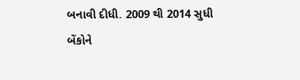બનાવી દીધી. 2009 થી 2014 સુધી બેંકોને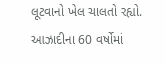લૂટવાનો ખેલ ચાલતો રહ્યો. આઝાદીના 60 વર્ષોમાં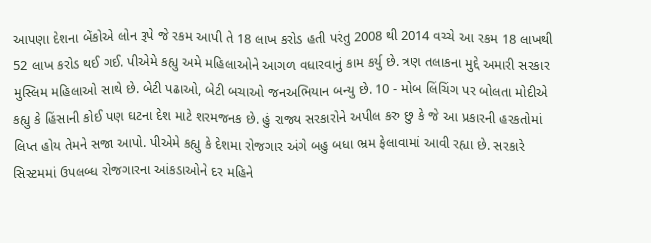આપણા દેશના બેંકોએ લોન રૂપે જે રકમ આપી તે 18 લાખ કરોડ હતી પરંતુ 2008 થી 2014 વચ્ચે આ રકમ 18 લાખથી 52 લાખ કરોડ થઈ ગઈ. પીએમે કહ્યુ અમે મહિલાઓને આગળ વધારવાનું કામ કર્યુ છે. ત્રણ તલાકના મુદ્દે અમારી સરકાર મુસ્લિમ મહિલાઓ સાથે છે. બેટી પઢાઓ, બેટી બચાઓ જનઅભિયાન બન્યુ છે. 10 - મોબ લિંચિંગ પર બોલતા મોદીએ કહ્યુ કે હિંસાની કોઈ પણ ઘટના દેશ માટે શરમજનક છે. હું રાજ્ય સરકારોને અપીલ કરુ છુ કે જે આ પ્રકારની હરકતોમાં લિપ્ત હોય તેમને સજા આપો. પીએમે કહ્યુ કે દેશમા રોજગાર અંગે બહુ બધા ભ્રમ ફેલાવામાં આવી રહ્યા છે. સરકારે સિસ્ટમમાં ઉપલબ્ધ રોજગારના આંકડાઓને દર મહિને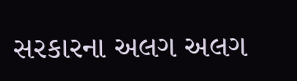સરકારના અલગ અલગ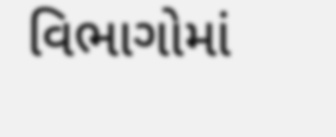વિભાગોમાં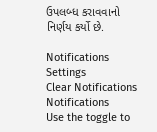ઉપલબ્ધ કરાવવાનો નિર્ણય કર્યો છે.

Notifications
Settings
Clear Notifications
Notifications
Use the toggle to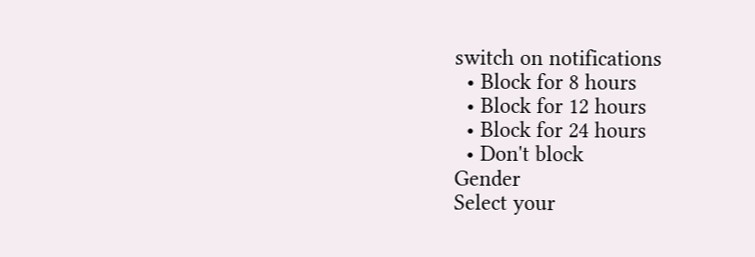switch on notifications
  • Block for 8 hours
  • Block for 12 hours
  • Block for 24 hours
  • Don't block
Gender
Select your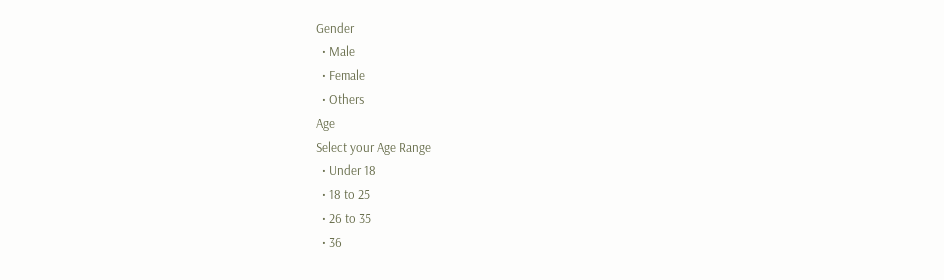Gender
  • Male
  • Female
  • Others
Age
Select your Age Range
  • Under 18
  • 18 to 25
  • 26 to 35
  • 36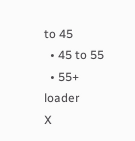to 45
  • 45 to 55
  • 55+
loader
X